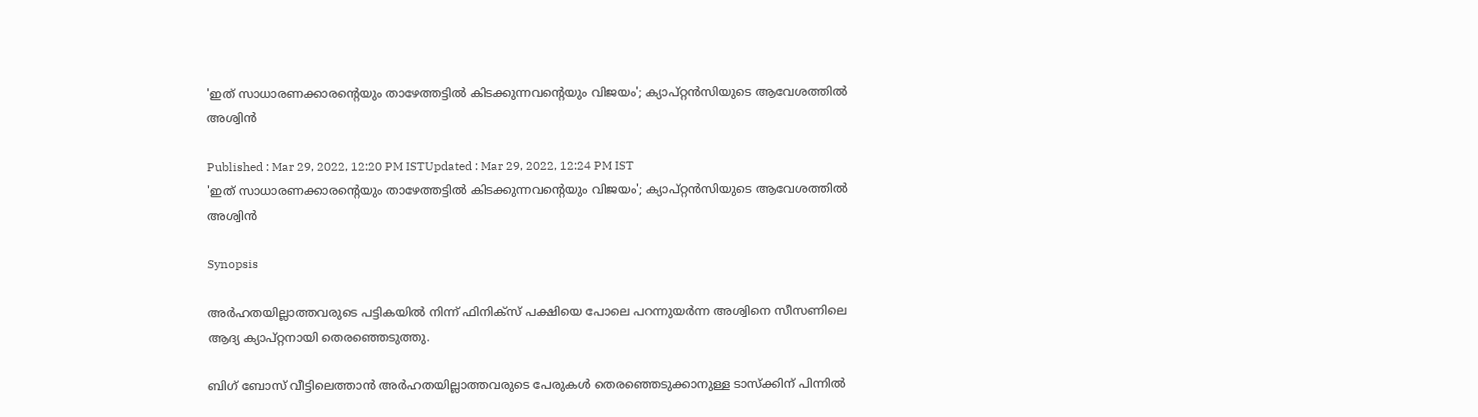'ഇത് സാധാരണക്കാരന്‍റെയും താഴേത്തട്ടില്‍ കിടക്കുന്നവന്‍റെയും വിജയം'; ക്യാപ്റ്റന്‍സിയുടെ ആവേശത്തില്‍ അശ്വിന്‍

Published : Mar 29, 2022, 12:20 PM ISTUpdated : Mar 29, 2022, 12:24 PM IST
'ഇത് സാധാരണക്കാരന്‍റെയും താഴേത്തട്ടില്‍ കിടക്കുന്നവന്‍റെയും വിജയം'; ക്യാപ്റ്റന്‍സിയുടെ ആവേശത്തില്‍ അശ്വിന്‍

Synopsis

അര്‍ഹതയില്ലാത്തവരുടെ പട്ടികയില്‍ നിന്ന് ഫിനിക്സ് പക്ഷിയെ പോലെ പറന്നുയര്‍ന്ന അശ്വിനെ സീസണിലെ ആദ്യ ക്യാപ്റ്റനായി തെര‍ഞ്ഞെടുത്തു.

ബിഗ് ബോസ് വീട്ടിലെത്താന്‍ അര്‍ഹതയില്ലാത്തവരുടെ പേരുകള്‍ തെരഞ്ഞെടുക്കാനുള്ള ടാസ്ക്കിന് പിന്നില്‍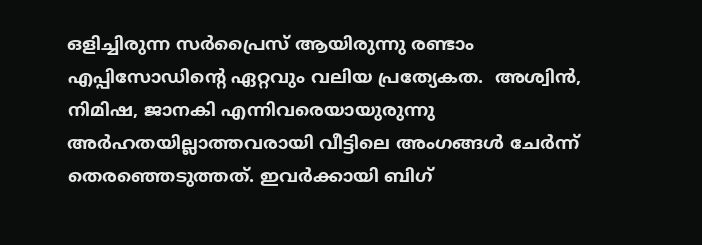ഒളിച്ചിരുന്ന സര്‍പ്രൈസ് ആയിരുന്നു രണ്ടാം എപ്പിസോഡിന്‍റെ ഏറ്റവും വലിയ പ്രത്യേകത.  അശ്വിന്‍, നിമിഷ, ജാനകി എന്നിവരെയായുരുന്നു അര്‍ഹതയില്ലാത്തവരായി വീട്ടിലെ അംഗങ്ങള്‍ ചേര്‍ന്ന് തെരഞ്ഞെടുത്തത്. ഇവര്‍ക്കായി ബിഗ്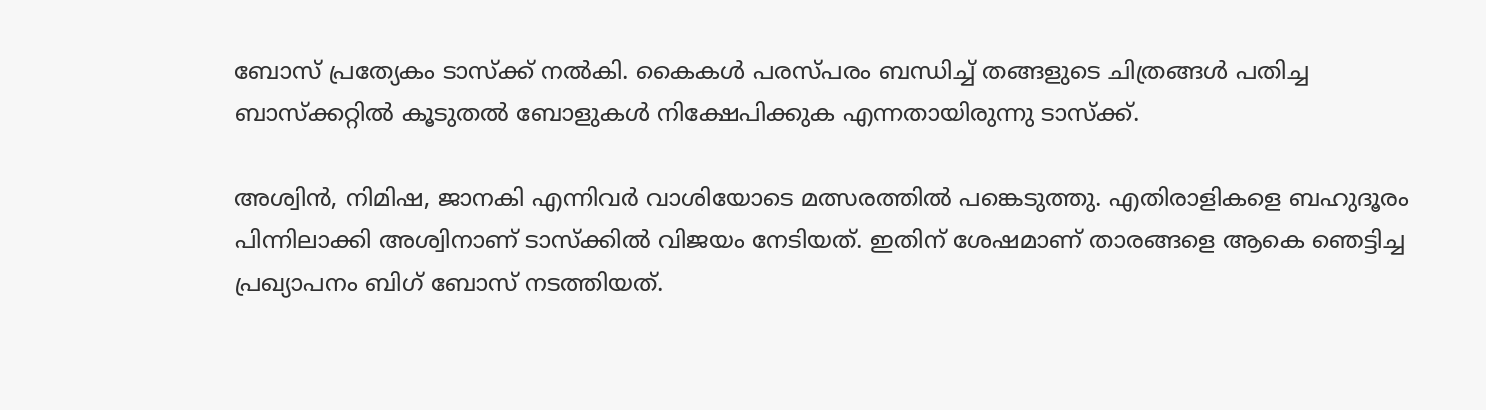ബോസ് പ്രത്യേകം ടാസ്ക്ക് നല്‍കി. കൈകള്‍ പരസ്പരം ബന്ധിച്ച് തങ്ങളുടെ ചിത്രങ്ങള്‍ പതിച്ച ബാസ്ക്കറ്റില്‍ കൂടുതല്‍ ബോളുകള്‍ നിക്ഷേപിക്കുക എന്നതായിരുന്നു ടാസ്ക്ക്.

അശ്വിന്‍, നിമിഷ, ജാനകി എന്നിവര്‍ വാശിയോടെ മത്സരത്തില്‍ പങ്കെടുത്തു. എതിരാളികളെ ബഹുദൂരം പിന്നിലാക്കി അശ്വിനാണ് ടാസ്ക്കില്‍ വിജയം നേടിയത്. ഇതിന് ശേഷമാണ് താരങ്ങളെ ആകെ ഞെട്ടിച്ച പ്രഖ്യാപനം ബിഗ് ബോസ് നടത്തിയത്.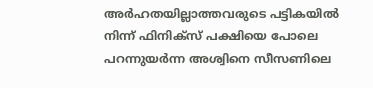അര്‍ഹതയില്ലാത്തവരുടെ പട്ടികയില്‍ നിന്ന് ഫിനിക്സ് പക്ഷിയെ പോലെ പറന്നുയര്‍ന്ന അശ്വിനെ സീസണിലെ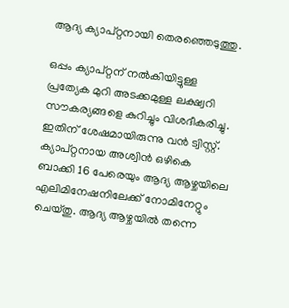ആദ്യ ക്യാപ്റ്റനായി തെര‍ഞ്ഞെടുത്തു.

ഒപ്പം ക്യാപ്റ്റന് നല്‍കിയിട്ടുള്ള പ്രത്യേക മുറി അടക്കമുള്ള ലക്ഷ്വറി സൗകര്യങ്ങളെ കുറിച്ചും വിശദീകരിച്ചു. ഇതിന് ശേഷമായിരുന്നു വന്‍ ട്വിസ്റ്റ്. ക്യാപ്റ്റനായ അശ്വിന്‍ ഒഴികെ ബാക്കി 16 പേരെയും ആദ്യ ആഴ്ചയിലെ എലിമിനേഷനിലേക്ക് നോമിനേറ്റും ചെയ്തു. ആദ്യ ആഴ്ചയില്‍ തന്നെ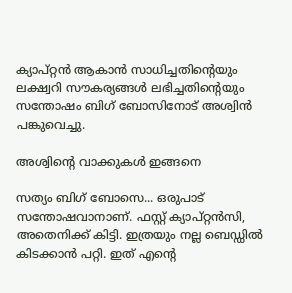ക്യാപ്റ്റന്‍ ആകാന്‍ സാധിച്ചതിന്‍റെയും ലക്ഷ്വറി സൗകര്യങ്ങള്‍ ലഭിച്ചതിന്‍റെയും സന്തോഷം ബിഗ് ബോസിനോട് അശ്വിന്‍ പങ്കുവെച്ചു.

അശ്വിന്‍റെ വാക്കുകള്‍ ഇങ്ങനെ

സത്യം ബിഗ് ബോസെ... ഒരുപാട് സന്തോഷവാനാണ്. ഫസ്റ്റ് ക്യാപ്റ്റന്‍സി, അതെനിക്ക് കിട്ടി. ഇത്രയും നല്ല ബെഡ്ഡില്‍ കിടക്കാന്‍ പറ്റി. ഇത് എന്‍റെ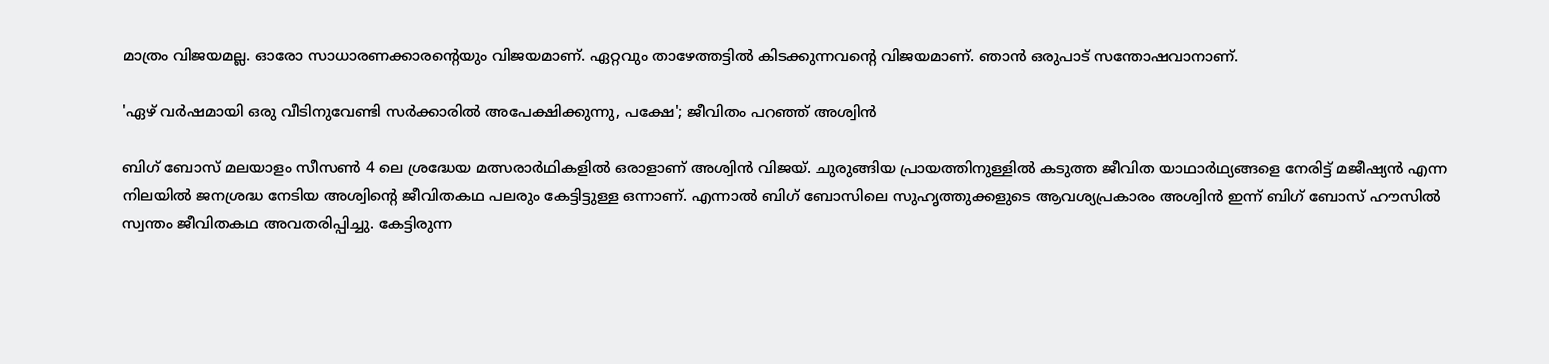മാത്രം വിജയമല്ല. ഓരോ സാധാരണക്കാരന്‍റെയും വിജയമാണ്. ഏറ്റവും താഴേത്തട്ടില്‍ കിടക്കുന്നവന്‍റെ വിജയമാണ്. ഞാന്‍ ഒരുപാട് സന്തോഷവാനാണ്.

'ഏഴ് വര്‍ഷമായി ഒരു വീടിനുവേണ്ടി സര്‍ക്കാരില്‍ അപേക്ഷിക്കുന്നു, പക്ഷേ'; ജീവിതം പറഞ്ഞ് അശ്വിന്‍

ബിഗ് ബോസ് മലയാളം സീസണ്‍ 4 ലെ ശ്രദ്ധേയ മത്സരാര്‍ഥികളില്‍ ഒരാളാണ് അശ്വിന്‍ വിജയ്. ചുരുങ്ങിയ പ്രായത്തിനുള്ളില്‍ കടുത്ത ജീവിത യാഥാര്‍ഥ്യങ്ങളെ നേരിട്ട് മജീഷ്യന്‍ എന്ന നിലയില്‍ ജനശ്രദ്ധ നേടിയ അശ്വിന്‍റെ ജീവിതകഥ പലരും കേട്ടിട്ടുള്ള ഒന്നാണ്. എന്നാല്‍ ബിഗ് ബോസിലെ സുഹൃത്തുക്കളുടെ ആവശ്യപ്രകാരം അശ്വിന്‍ ഇന്ന് ബിഗ് ബോസ് ഹൗസില്‍ സ്വന്തം ജീവിതകഥ അവതരിപ്പിച്ചു. കേട്ടിരുന്ന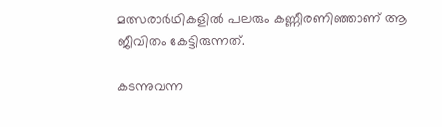മത്സരാര്‍ഥികളില്‍ പലരും കണ്ണീരണിഞ്ഞാണ് ആ ജീവിതം കേട്ടിരുന്നത്.

കടന്നുവന്ന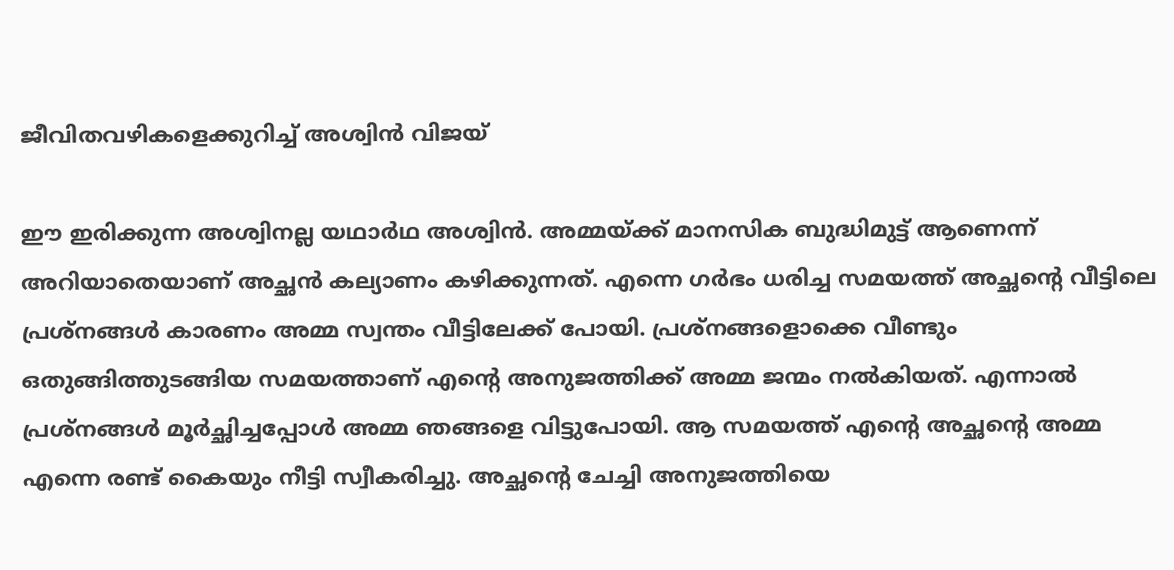ജീവിതവഴികളെക്കുറിച്ച് അശ്വിന്‍ വിജയ്

ഈ ഇരിക്കുന്ന അശ്വിനല്ല യഥാര്‍ഥ അശ്വിന്‍. അമ്മയ്ക്ക് മാനസിക ബുദ്ധിമുട്ട് ആണെന്ന് അറിയാതെയാണ് അച്ഛന്‍ കല്യാണം കഴിക്കുന്നത്. എന്നെ ഗര്‍ഭം ധരിച്ച സമയത്ത് അച്ഛന്‍റെ വീട്ടിലെ പ്രശ്നങ്ങള്‍ കാരണം അമ്മ സ്വന്തം വീട്ടിലേക്ക് പോയി. പ്രശ്നങ്ങളൊക്കെ വീണ്ടും ഒതുങ്ങിത്തുടങ്ങിയ സമയത്താണ് എന്റെ അനുജത്തിക്ക് അമ്മ ജന്മം നല്‍കിയത്. എന്നാല്‍ പ്രശ്നങ്ങള്‍ മൂര്‍ച്ഛിച്ചപ്പോള്‍ അമ്മ ഞങ്ങളെ വിട്ടുപോയി. ആ സമയത്ത് എന്‍റെ അച്ഛന്റെ അമ്മ എന്നെ രണ്ട് കൈയും നീട്ടി സ്വീകരിച്ചു. അച്ഛന്‍റെ ചേച്ചി അനുജത്തിയെ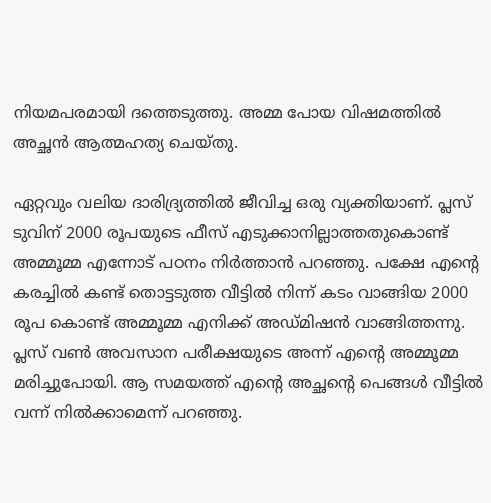നിയമപരമായി ദത്തെടുത്തു. അമ്മ പോയ വിഷമത്തില്‍ അച്ഛന്‍ ആത്മഹത്യ ചെയ്‍തു.

ഏറ്റവും വലിയ ദാരിദ്ര്യത്തില്‍ ജീവിച്ച ഒരു വ്യക്തിയാണ്. പ്ലസ് ടുവിന് 2000 രൂപയുടെ ഫീസ് എടുക്കാനില്ലാത്തതുകൊണ്ട് അമ്മൂമ്മ എന്നോട് പഠനം നിര്‍ത്താന്‍ പറഞ്ഞു. പക്ഷേ എന്‍റെ കരച്ചില്‍ കണ്ട് തൊട്ടടുത്ത വീട്ടില്‍ നിന്ന് കടം വാങ്ങിയ 2000 രൂപ കൊണ്ട് അമ്മൂമ്മ എനിക്ക് അഡ്മിഷന്‍ വാങ്ങിത്തന്നു. പ്ലസ് വണ്‍ അവസാന പരീക്ഷയുടെ അന്ന് എന്‍റെ അമ്മൂമ്മ മരിച്ചുപോയി. ആ സമയത്ത് എന്‍റെ അച്ഛന്‍റെ പെങ്ങള്‍ വീട്ടില്‍ വന്ന് നില്‍ക്കാമെന്ന് പറഞ്ഞു.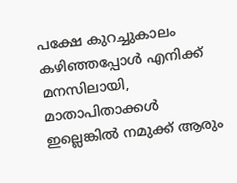പക്ഷേ കുറച്ചുകാലം കഴിഞ്ഞപ്പോള്‍ എനിക്ക് മനസിലായി, മാതാപിതാക്കള്‍ ഇല്ലെങ്കില്‍ നമുക്ക് ആരും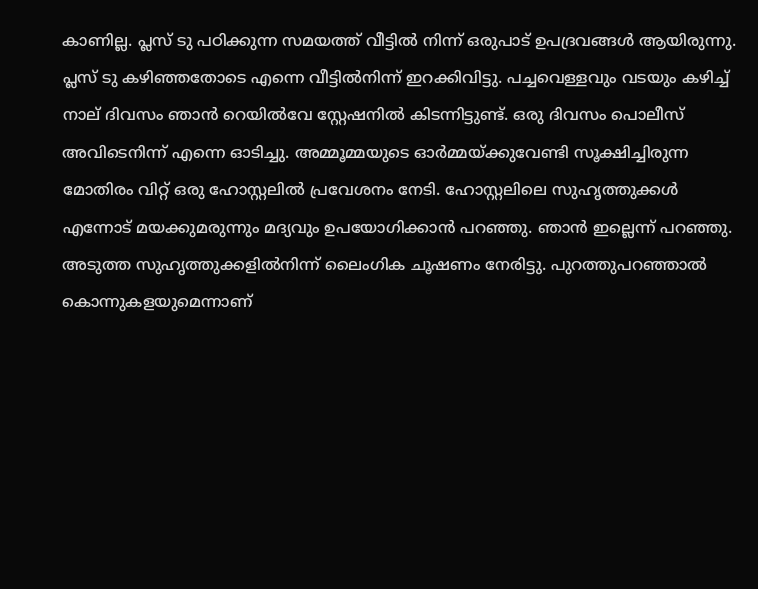കാണില്ല. പ്ലസ് ടു പഠിക്കുന്ന സമയത്ത് വീട്ടില്‍ നിന്ന് ഒരുപാട് ഉപദ്രവങ്ങള്‍ ആയിരുന്നു. പ്ലസ് ടു കഴിഞ്ഞതോടെ എന്നെ വീട്ടില്‍നിന്ന് ഇറക്കിവിട്ടു. പച്ചവെള്ളവും വടയും കഴിച്ച് നാല് ദിവസം ഞാന്‍ റെയില്‍വേ സ്റ്റേഷനില്‍ കിടന്നിട്ടുണ്ട്. ഒരു ദിവസം പൊലീസ് അവിടെനിന്ന് എന്നെ ഓടിച്ചു. അമ്മൂമ്മയുടെ ഓര്‍മ്മയ്ക്കുവേണ്ടി സൂക്ഷിച്ചിരുന്ന മോതിരം വിറ്റ് ഒരു ഹോസ്റ്റലില്‍ പ്രവേശനം നേടി. ഹോസ്റ്റലിലെ സുഹൃത്തുക്കള്‍ എന്നോട് മയക്കുമരുന്നും മദ്യവും ഉപയോഗിക്കാന്‍ പറഞ്ഞു. ഞാന്‍ ഇല്ലെന്ന് പറഞ്ഞു. അടുത്ത സുഹൃത്തുക്കളില്‍നിന്ന് ലൈംഗിക ചൂഷണം നേരിട്ടു. പുറത്തുപറഞ്ഞാല്‍ കൊന്നുകളയുമെന്നാണ്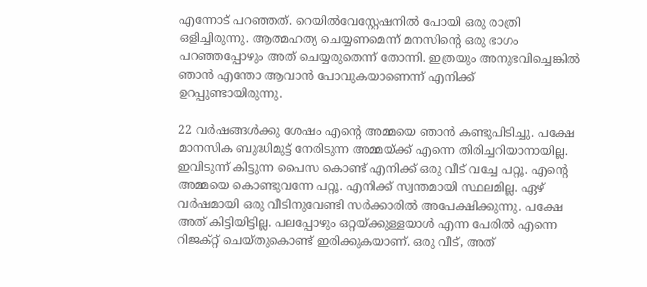എന്നോട് പറഞ്ഞത്. റെയില്‍വേസ്റ്റേഷനില്‍ പോയി ഒരു രാത്രി ഒളിച്ചിരുന്നു. ആത്മഹത്യ ചെയ്യണമെന്ന് മനസിന്‍റെ ഒരു ഭാഗം പറഞ്ഞപ്പോഴും അത് ചെയ്യരുതെന്ന് തോന്നി. ഇത്രയും അനുഭവിച്ചെങ്കില്‍ ഞാന്‍ എന്തോ ആവാന്‍ പോവുകയാണെന്ന് എനിക്ക് ഉറപ്പുണ്ടായിരുന്നു.

22 വര്‍ഷങ്ങള്‍ക്കു ശേഷം എന്‍റെ അമ്മയെ ഞാന്‍ കണ്ടുപിടിച്ചു. പക്ഷേ മാനസിക ബുദ്ധിമുട്ട് നേരിടുന്ന അമ്മയ്ക്ക് എന്നെ തിരിച്ചറിയാനായില്ല. ഇവിടുന്ന് കിട്ടുന്ന പൈസ കൊണ്ട് എനിക്ക് ഒരു വീട് വച്ചേ പറ്റൂ. എന്‍റെ അമ്മയെ കൊണ്ടുവന്നേ പറ്റൂ. എനിക്ക് സ്വന്തമായി സ്ഥലമില്ല. ഏഴ് വര്‍ഷമായി ഒരു വീടിനുവേണ്ടി സര്‍ക്കാരില്‍ അപേക്ഷിക്കുന്നു. പക്ഷേ അത് കിട്ടിയിട്ടില്ല. പലപ്പോഴും ഒറ്റയ്ക്കുള്ളയാള്‍ എന്ന പേരില്‍ എന്നെ റിജക്റ്റ് ചെയ്‍തുകൊണ്ട് ഇരിക്കുകയാണ്. ഒരു വീട്, അത്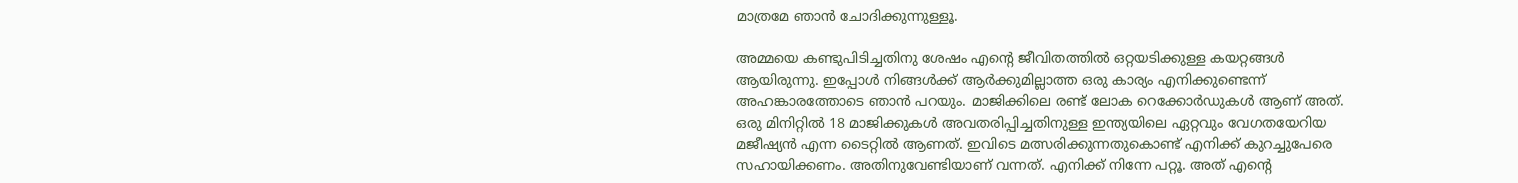മാത്രമേ ഞാന്‍ ചോദിക്കുന്നുള്ളൂ.

അമ്മയെ കണ്ടുപിടിച്ചതിനു ശേഷം എന്‍റെ ജീവിതത്തില്‍ ഒറ്റയടിക്കുള്ള കയറ്റങ്ങള്‍ ആയിരുന്നു. ഇപ്പോള്‍ നിങ്ങള്‍ക്ക് ആര്‍ക്കുമില്ലാത്ത ഒരു കാര്യം എനിക്കുണ്ടെന്ന് അഹങ്കാരത്തോടെ ഞാന്‍ പറയും. മാജിക്കിലെ രണ്ട് ലോക റെക്കോര്‍ഡുകള്‍ ആണ് അത്. ഒരു മിനിറ്റില്‍ 18 മാജിക്കുകള്‍ അവതരിപ്പിച്ചതിനുള്ള ഇന്ത്യയിലെ ഏറ്റവും വേഗതയേറിയ മജീഷ്യന്‍ എന്ന ടൈറ്റില്‍ ആണത്. ഇവിടെ മത്സരിക്കുന്നതുകൊണ്ട് എനിക്ക് കുറച്ചുപേരെ സഹായിക്കണം. അതിനുവേണ്ടിയാണ് വന്നത്. എനിക്ക് നിന്നേ പറ്റൂ. അത് എന്റെ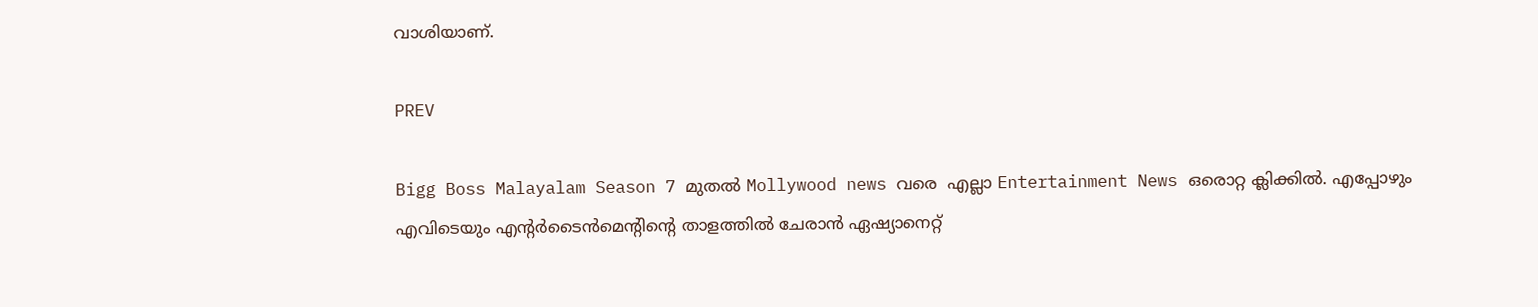വാശിയാണ്.

PREV

Bigg Boss Malayalam Season 7 മുതൽ Mollywood news വരെ  എല്ലാ Entertainment News ഒരൊറ്റ ക്ലിക്കിൽ. എപ്പോഴും എവിടെയും എന്റർടൈൻമെന്റിന്റെ താളത്തിൽ ചേരാൻ ഏഷ്യാനെറ്റ്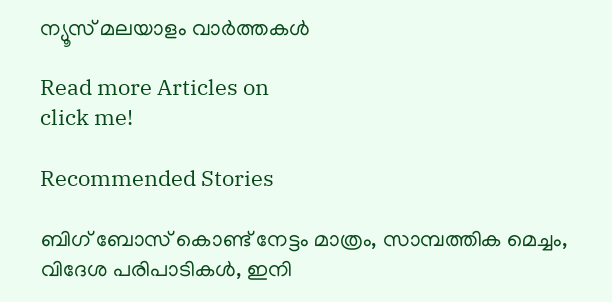ന്യൂസ് മലയാളം വാർത്തകൾ

Read more Articles on
click me!

Recommended Stories

ബിഗ് ബോസ് കൊണ്ട് നേട്ടം മാത്രം, സാമ്പത്തിക മെച്ചം, വിദേശ പരിപാടികൾ, ഇനി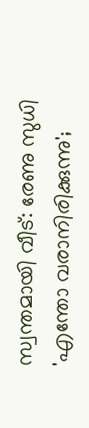സ്വന്തമായി വീട്: രേണു സുധി
'എന്തോ വരാനിരിക്കുന്നു';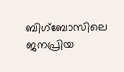ബിഗ്ബോസിലെ ജനപ്രിയ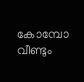കോമ്പോ വീണ്ടും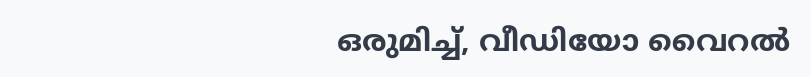ഒരുമിച്ച്, വീഡിയോ വൈറൽ